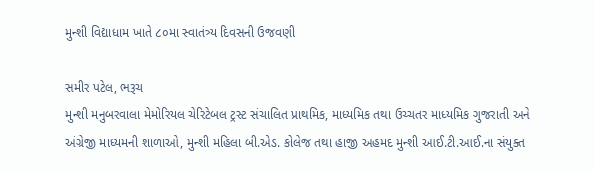મુન્શી વિદ્યાધામ ખાતે ૮૦મા સ્વાતંત્ર્ય દિવસની ઉજવણી

સમીર પટેલ, ભરૂચ
મુન્શી મનુબરવાલા મેમોરિયલ ચેરિટેબલ ટ્રસ્ટ સંચાલિત પ્રાથમિક, માધ્યમિક તથા ઉચ્ચતર માધ્યમિક ગુજરાતી અને અંગ્રેજી માધ્યમની શાળાઓ, મુન્શી મહિલા બી.એડ. કોલેજ તથા હાજી અહમદ મુન્શી આઈ.ટી.આઈ.ના સંયુક્ત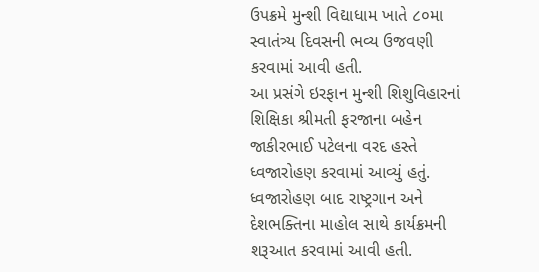ઉપક્રમે મુન્શી વિદ્યાધામ ખાતે ૮૦મા સ્વાતંત્ર્ય દિવસની ભવ્ય ઉજવણી કરવામાં આવી હતી.
આ પ્રસંગે ઇરફાન મુન્શી શિશુવિહારનાં શિક્ષિકા શ્રીમતી ફરજાના બહેન જાકીરભાઈ પટેલના વરદ હસ્તે ધ્વજારોહણ કરવામાં આવ્યું હતું. ધ્વજારોહણ બાદ રાષ્ટ્રગાન અને દેશભક્તિના માહોલ સાથે કાર્યક્રમની શરૂઆત કરવામાં આવી હતી.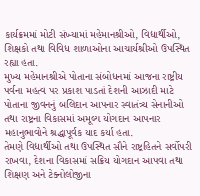કાર્યક્રમમાં મોટી સંખ્યામાં મહેમાનશ્રીઓ, વિદ્યાર્થીઓ, શિક્ષકો તથા વિવિધ શાળાઓના આચાર્યશ્રીઓ ઉપસ્થિત રહ્યા હતા.
મુખ્ય મહેમાનશ્રીએ પોતાના સંબોધનમાં આજના રાષ્ટ્રીય પર્વના મહત્વ પર પ્રકાશ પાડતાં દેશની આઝાદી માટે પોતાના જીવનનું બલિદાન આપનાર સ્વાતંત્ર્ય સેનાનીઓ તથા રાષ્ટ્રના વિકાસમાં અમૂલ્ય યોગદાન આપનાર મહાનુભાવોને શ્રદ્ધાપૂર્વક યાદ કર્યા હતા.
તેમણે વિદ્યાર્થીઓ તથા ઉપસ્થિત સૌને રાષ્ટ્રહિતને સર્વોપરી રાખવા, દેશના વિકાસમાં સક્રિય યોગદાન આપવા તથા શિક્ષણ અને ટેક્નોલોજીના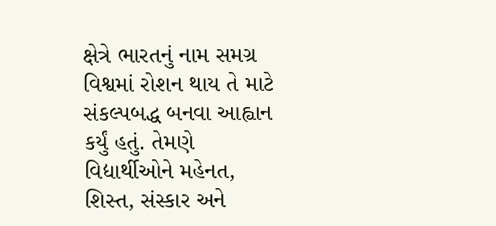ક્ષેત્રે ભારતનું નામ સમગ્ર વિશ્વમાં રોશન થાય તે માટે સંકલ્પબદ્ધ બનવા આહ્વાન કર્યું હતું. તેમણે વિદ્યાર્થીઓને મહેનત, શિસ્ત, સંસ્કાર અને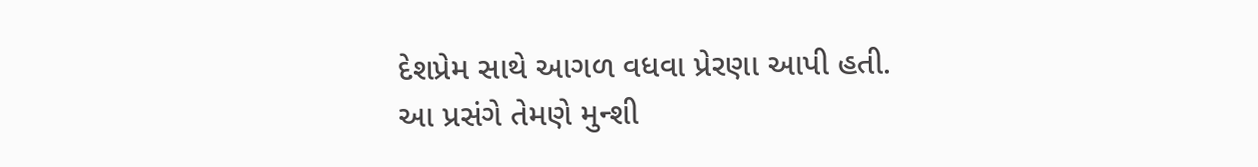દેશપ્રેમ સાથે આગળ વધવા પ્રેરણા આપી હતી.
આ પ્રસંગે તેમણે મુન્શી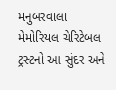મનુબરવાલા મેમોરિયલ ચેરિટેબલ ટ્રસ્ટનો આ સુંદર અને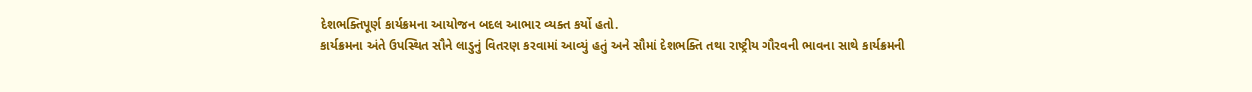દેશભક્તિપૂર્ણ કાર્યક્રમના આયોજન બદલ આભાર વ્યક્ત કર્યો હતો.
કાર્યક્રમના અંતે ઉપસ્થિત સૌને લાડુનું વિતરણ કરવામાં આવ્યું હતું અને સૌમાં દેશભક્તિ તથા રાષ્ટ્રીય ગૌરવની ભાવના સાથે કાર્યક્રમની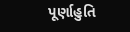પૂર્ણાહુતિ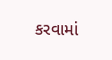કરવામાં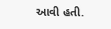આવી હતી.